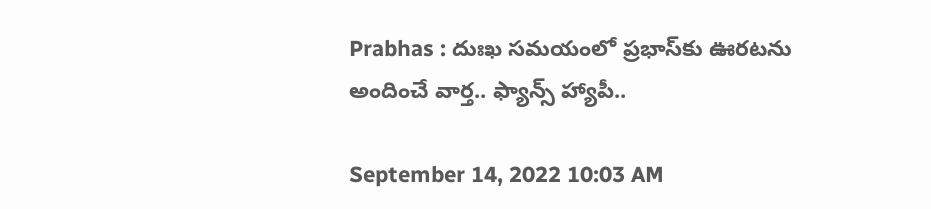Prabhas : దుఃఖ స‌మ‌యంలో ప్ర‌భాస్‌కు ఊర‌ట‌ను అందించే వార్త‌.. ఫ్యాన్స్ హ్యాపీ..

September 14, 2022 10:03 AM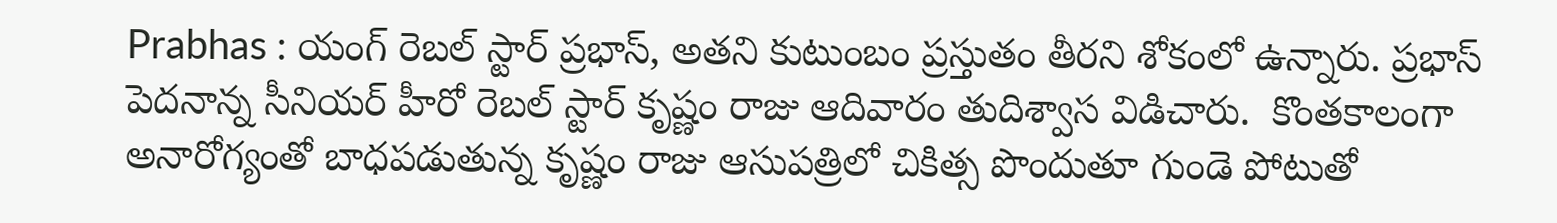Prabhas : యంగ్ రెబల్ స్టార్ ప్రభాస్, అతని కుటుంబం ప్రస్తుతం తీరని శోకంలో ఉన్నారు. ప్రభాస్ పెదనాన్న సీనియర్ హీరో రెబల్ స్టార్ కృష్ణం రాజు ఆదివారం తుదిశ్వాస విడిచారు.  కొంతకాలంగా అనారోగ్యంతో బాధపడుతున్న కృష్ణం రాజు ఆసుపత్రిలో చికిత్స పొందుతూ గుండె పోటుతో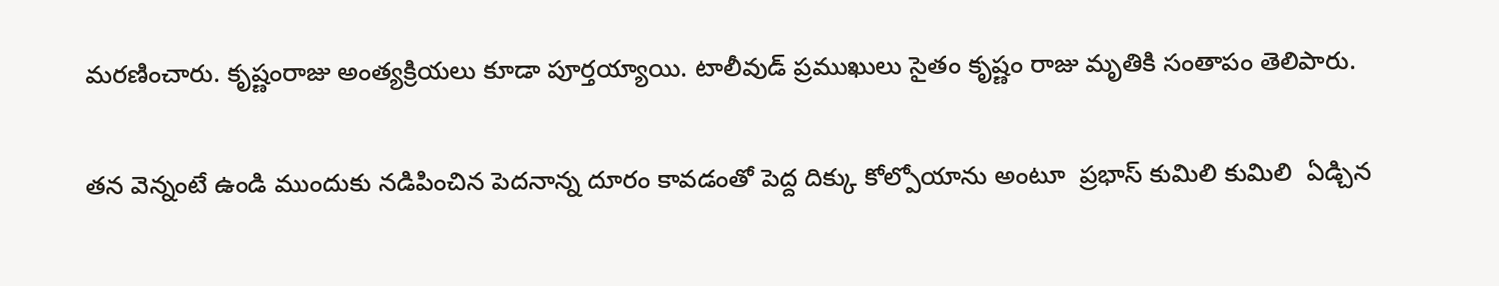మరణించారు. కృష్ణంరాజు అంత్యక్రియలు కూడా పూర్తయ్యాయి. టాలీవుడ్ ప్రముఖులు సైతం కృష్ణం రాజు మృతికి సంతాపం తెలిపారు.

తన వెన్నంటే ఉండి ముందుకు నడిపించిన పెదనాన్న దూరం కావడంతో పెద్ద దిక్కు కోల్పోయాను అంటూ  ప్రభాస్ కుమిలి కుమిలి  ఏడ్చిన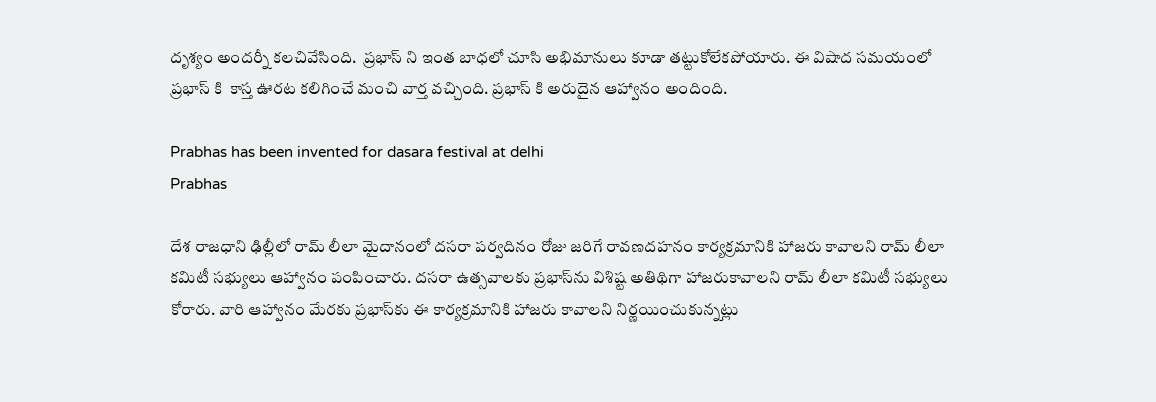దృశ్యం అందర్నీ కలచివేసింది.  ప్రభాస్ ని ఇంత బాధలో చూసి అభిమానులు కూడా తట్టుకోలేకపోయారు. ఈ విషాద సమయంలో ప్రభాస్ కి  కాస్త ఊరట కలిగించే మంచి వార్త వచ్చింది. ప్రభాస్ కి అరుదైన ఆహ్వానం అందింది.

Prabhas has been invented for dasara festival at delhi
Prabhas

దేశ రాజధాని ఢిల్లీలో రామ్‌ లీలా మైదానంలో దసరా పర్వదినం రోజు జరిగే రావణదహనం కార్యక్రమానికి హాజరు కావాలని రామ్‌ లీలా కమిటీ సభ్యులు ఆహ్వానం పంపించారు. దసరా ఉత్సవాలకు ప్రభాస్‌ను విశిష్ట అతిథిగా హాజరుకావాలని రామ్‌ లీలా కమిటీ సభ్యులు కోరారు. వారి ఆహ్వానం మేరకు ప్రభాస్‌కు ఈ కార్యక్రమానికి హాజరు కావాలని నిర్ణయించుకున్నట్లు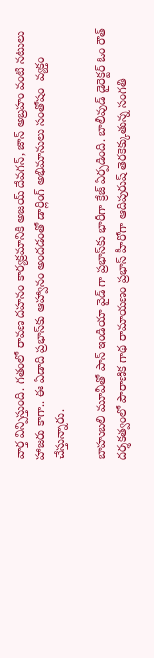వార్త విన్పిస్తుంది. గతంలో రావణ దహనం కార్యక్రమానికి అజయ్ దేవగన్, జాన్ అబ్రహం వంటి నటులు  హాజరు కాగా.. ఈ ఏడాది ప్రభాస్‌కు ఆహ్వానం అందడంతో డార్లింగ్ అభిమానులు సంతోషం  వ్యక్తం చేస్తున్నారు.

బాహుబలి మూవీతో పాన్ ఇండియా వైడ్ గా ప్రభాస్‌కు భారీగా క్రేజ్ ఏర్పడింది. బాలీవుడ్ డైరెక్టర్ ఓం రౌత్ దర్శకత్వంలో పౌరాణిక గాథ రామాయణం ప్రభాస్ హీరోగా ఆదిపురుష్ తెరకెక్కుతున్న సంగతి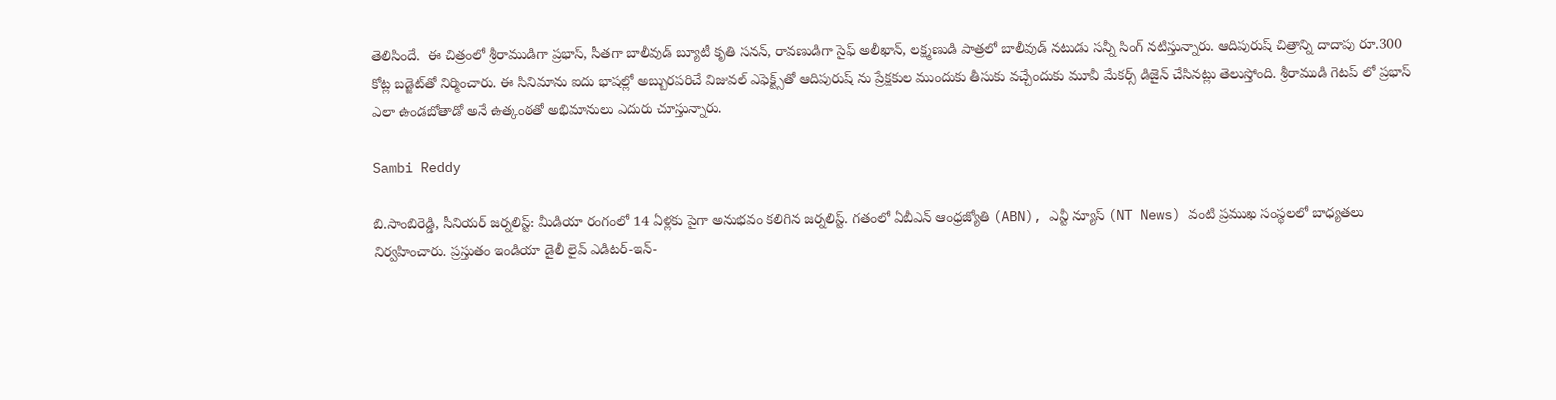తెలిసిందే.  ఈ చిత్రంలో శ్రీరాముడిగా ప్రభాస్, సీతగా బాలీవుడ్ బ్యూటీ కృతి సనన్, రావణుడిగా సైఫ్ అలీఖాన్, లక్ష్మణుడి పాత్రలో బాలీవుడ్ నటుడు సన్నీ సింగ్ నటిస్తున్నారు. ఆదిపురుష్ చిత్రాన్ని దాదాపు రూ.300 కోట్ల బడ్జెట్‌తో నిర్మించారు. ఈ సినిమాను ఐదు భాషల్లో అబ్బురపరిచే విజువల్ ఎఫెక్ట్స్‌తో ఆదిపురుష్ ను ప్రేక్షకుల ముందుకు తీసుకు వచ్చేందుకు మూవీ మేకర్స్ డిజైన్ చేసినట్లు తెలుస్తోంది. శ్రీరాముడి గెటప్ లో ప్రభాస్ ఎలా ఉండబోతాడో అనే ఉత్కంఠతో అభిమానులు ఎదురు చూస్తున్నారు.

Sambi Reddy

బి.సాంబిరెడ్డి, సీనియర్ జర్నలిస్ట్: మీడియా రంగంలో 14 ఏళ్లకు పైగా అనుభవం కలిగిన జర్నలిస్ట్. గతంలో ఏబీఎన్ ఆంధ్ర‌జ్యోతి (ABN), ఎన్టీ న్యూస్ (NT News) వంటి ప్రముఖ సంస్థలలో బాధ్యతలు నిర్వహించారు. ప్రస్తుతం ఇండియా డైలీ లైవ్ ఎడిటర్-ఇన్-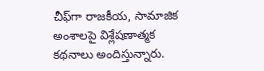చీఫ్‌గా రాజకీయ, సామాజిక అంశాలపై విశ్లేషణాత్మక కథనాలు అందిస్తున్నారు.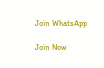Join WhatsApp

Join Now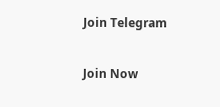Join Telegram

Join Now